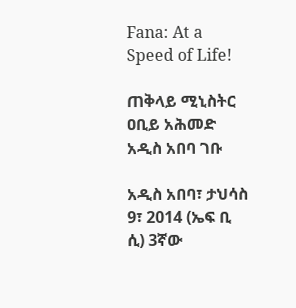Fana: At a Speed of Life!

ጠቅላይ ሚኒስትር ዐቢይ አሕመድ አዲስ አበባ ገቡ

አዲስ አበባ፣ ታህሳስ 9፣ 2014 (ኤፍ ቢ ሲ) 3ኛው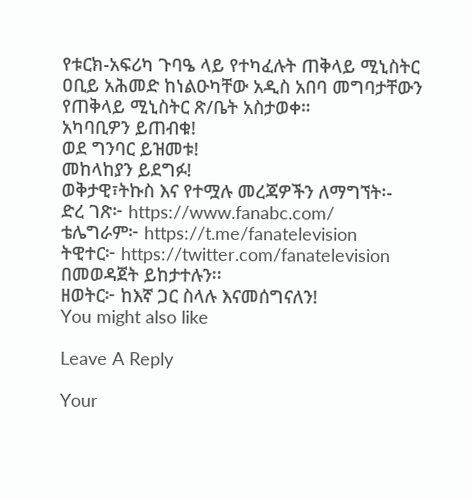የቱርክ-አፍሪካ ጉባዔ ላይ የተካፈሉት ጠቅላይ ሚኒስትር ዐቢይ አሕመድ ከነልዑካቸው አዲስ አበባ መግባታቸውን የጠቅላይ ሚኒስትር ጽ/ቤት አስታወቀ።
አካባቢዎን ይጠብቁ!
ወደ ግንባር ይዝመቱ!
መከላከያን ይደግፉ!
ወቅታዊ፣ትኩስ እና የተሟሉ መረጃዎችን ለማግኘት፡-
ድረ ገጽ፦ https://www.fanabc.com/
ቴሌግራም፦ https://t.me/fanatelevision
ትዊተር፦ https://twitter.com/fanatelevision በመወዳጀት ይከታተሉን፡፡
ዘወትር፦ ከእኛ ጋር ስላሉ እናመሰግናለን!
You might also like

Leave A Reply

Your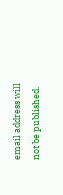email address will not be published.